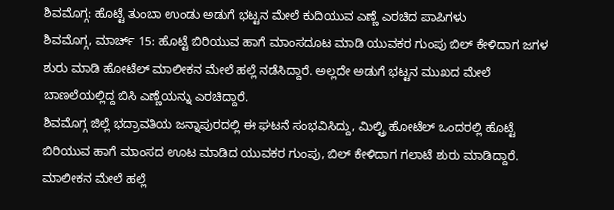ಶಿವಮೊಗ್ಗ: ಹೊಟ್ಟೆ ತುಂಬಾ ಉಂಡು ಅಡುಗೆ ಭಟ್ಟನ ಮೇಲೆ ಕುದಿಯುವ ಎಣ್ಣೆ ಎರಚಿದ ಪಾಪಿಗಳು
ಶಿವಮೊಗ್ಗ, ಮಾರ್ಚ್ 15: ಹೊಟ್ಟೆ ಬಿರಿಯುವ ಹಾಗೆ ಮಾಂಸದೂಟ ಮಾಡಿ ಯುವಕರ ಗುಂಪು ಬಿಲ್ ಕೇಳಿದಾಗ ಜಗಳ ಶುರು ಮಾಡಿ ಹೋಟೆಲ್ ಮಾಲೀಕನ ಮೇಲೆ ಹಲ್ಲೆ ನಡೆಸಿದ್ದಾರೆ. ಅಲ್ಲದೇ ಅಡುಗೆ ಭಟ್ಟನ ಮುಖದ ಮೇಲೆ ಬಾಣಲೆಯಲ್ಲಿದ್ದ ಬಿಸಿ ಎಣ್ಣೆಯನ್ನು ಎರಚಿದ್ದಾರೆ.
ಶಿವಮೊಗ್ಗ ಜಿಲ್ಲೆ ಭದ್ರಾವತಿಯ ಜನ್ನಾಪುರದಲ್ಲಿ ಈ ಘಟನೆ ಸಂಭವಿಸಿದ್ದು, ಮಿಲ್ಟ್ರಿ ಹೋಟೆಲ್ ಒಂದರಲ್ಲಿ ಹೊಟ್ಟೆ ಬಿರಿಯುವ ಹಾಗೆ ಮಾಂಸದ ಊಟ ಮಾಡಿದ ಯುವಕರ ಗುಂಪು, ಬಿಲ್ ಕೇಳಿದಾಗ ಗಲಾಟೆ ಶುರು ಮಾಡಿದ್ದಾರೆ.
ಮಾಲೀಕನ ಮೇಲೆ ಹಲ್ಲೆ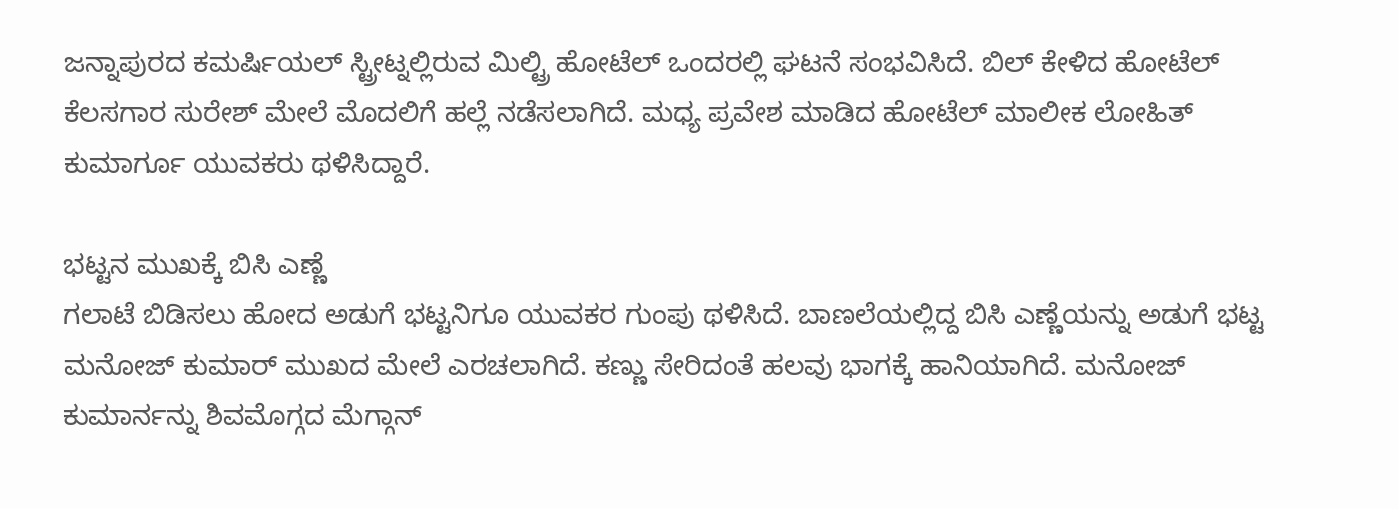ಜನ್ನಾಪುರದ ಕಮರ್ಷಿಯಲ್ ಸ್ಟ್ರೀಟ್ನಲ್ಲಿರುವ ಮಿಲ್ಟ್ರಿ ಹೋಟೆಲ್ ಒಂದರಲ್ಲಿ ಘಟನೆ ಸಂಭವಿಸಿದೆ. ಬಿಲ್ ಕೇಳಿದ ಹೋಟೆಲ್ ಕೆಲಸಗಾರ ಸುರೇಶ್ ಮೇಲೆ ಮೊದಲಿಗೆ ಹಲ್ಲೆ ನಡೆಸಲಾಗಿದೆ. ಮಧ್ಯ ಪ್ರವೇಶ ಮಾಡಿದ ಹೋಟೆಲ್ ಮಾಲೀಕ ಲೋಹಿತ್ ಕುಮಾರ್ಗೂ ಯುವಕರು ಥಳಿಸಿದ್ದಾರೆ.

ಭಟ್ಟನ ಮುಖಕ್ಕೆ ಬಿಸಿ ಎಣ್ಣೆ
ಗಲಾಟೆ ಬಿಡಿಸಲು ಹೋದ ಅಡುಗೆ ಭಟ್ಟನಿಗೂ ಯುವಕರ ಗುಂಪು ಥಳಿಸಿದೆ. ಬಾಣಲೆಯಲ್ಲಿದ್ದ ಬಿಸಿ ಎಣ್ಣೆಯನ್ನು ಅಡುಗೆ ಭಟ್ಟ ಮನೋಜ್ ಕುಮಾರ್ ಮುಖದ ಮೇಲೆ ಎರಚಲಾಗಿದೆ. ಕಣ್ಣು ಸೇರಿದಂತೆ ಹಲವು ಭಾಗಕ್ಕೆ ಹಾನಿಯಾಗಿದೆ. ಮನೋಜ್ ಕುಮಾರ್ನನ್ನು ಶಿವಮೊಗ್ಗದ ಮೆಗ್ಗಾನ್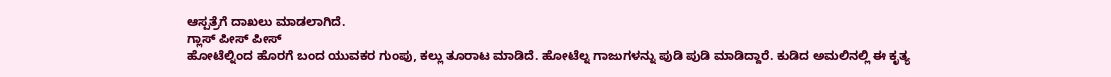ಆಸ್ಪತ್ರೆಗೆ ದಾಖಲು ಮಾಡಲಾಗಿದೆ.
ಗ್ಲಾಸ್ ಪೀಸ್ ಪೀಸ್
ಹೋಟೆಲ್ನಿಂದ ಹೊರಗೆ ಬಂದ ಯುವಕರ ಗುಂಪು, ಕಲ್ಲು ತೂರಾಟ ಮಾಡಿದೆ. ಹೋಟೆಲ್ನ ಗಾಜುಗಳನ್ನು ಪುಡಿ ಪುಡಿ ಮಾಡಿದ್ದಾರೆ. ಕುಡಿದ ಅಮಲಿನಲ್ಲಿ ಈ ಕೃತ್ಯ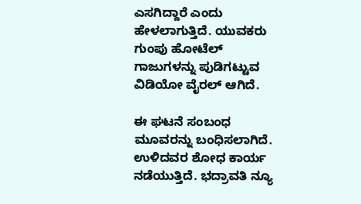ಎಸಗಿದ್ದಾರೆ ಎಂದು ಹೇಳಲಾಗುತ್ತಿದೆ. ಯುವಕರು ಗುಂಪು ಹೋಟೆಲ್ ಗಾಜುಗಳನ್ನು ಪುಡಿಗಟ್ಟುವ ವಿಡಿಯೋ ವೈರಲ್ ಆಗಿದೆ.

ಈ ಘಟನೆ ಸಂಬಂಧ ಮೂವರನ್ನು ಬಂಧಿಸಲಾಗಿದೆ. ಉಳಿದವರ ಶೋಧ ಕಾರ್ಯ ನಡೆಯುತ್ತಿದೆ. ಭದ್ರಾವತಿ ನ್ಯೂ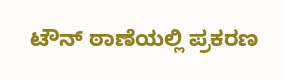ಟೌನ್ ಠಾಣೆಯಲ್ಲಿ ಪ್ರಕರಣ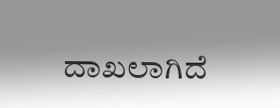ದಾಖಲಾಗಿದೆ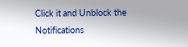Click it and Unblock the Notifications